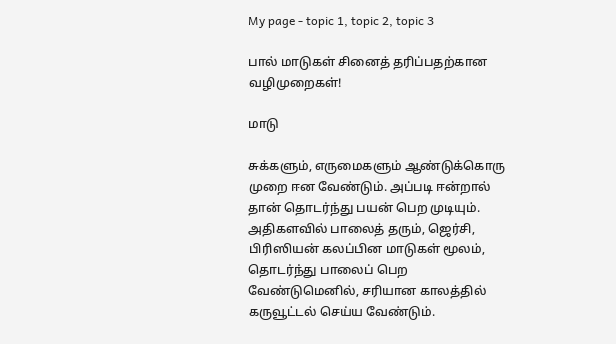My page - topic 1, topic 2, topic 3

பால் மாடுகள் சினைத் தரிப்பதற்கான வழிமுறைகள்!

மாடு

சுக்களும், எருமைகளும் ஆண்டுக்கொரு முறை ஈன வேண்டும். அப்படி ஈன்றால் தான் தொடர்ந்து பயன் பெற முடியும். அதிகளவில் பாலைத் தரும், ஜெர்சி, பிரிஸியன் கலப்பின மாடுகள் மூலம், தொடர்ந்து பாலைப் பெற வேண்டுமெனில், சரியான காலத்தில் கருவூட்டல் செய்ய வேண்டும்.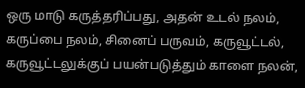ஒரு மாடு கருத்தரிப்பது, அதன் உடல் நலம், கருப்பை நலம், சினைப் பருவம், கருவூட்டல், கருவூட்டலுக்குப் பயன்படுத்தும் காளை நலன்,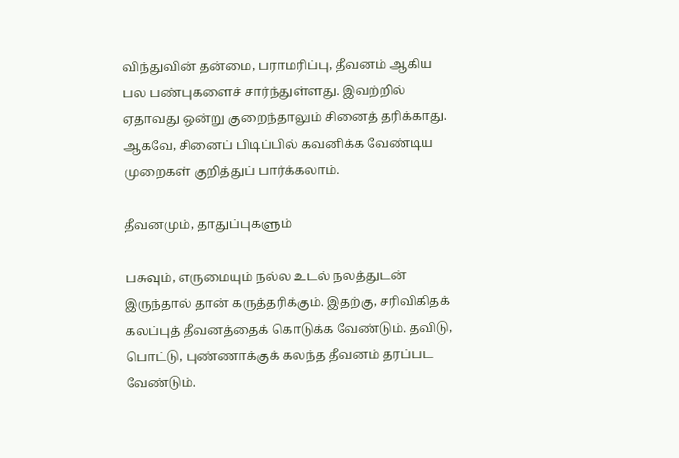விந்துவின் தன்மை, பராமரிப்பு, தீவனம் ஆகிய பல பண்புகளைச் சார்ந்துள்ளது. இவற்றில் ஏதாவது ஒன்று குறைந்தாலும் சினைத் தரிக்காது. ஆகவே, சினைப் பிடிப்பில் கவனிக்க வேண்டிய முறைகள் குறித்துப் பார்க்கலாம்.

தீவனமும், தாதுப்புகளும்

பசுவும், எருமையும் நல்ல உடல் நலத்துடன் இருந்தால் தான் கருத்தரிக்கும். இதற்கு, சரிவிகிதக் கலப்புத் தீவனத்தைக் கொடுக்க வேண்டும். தவிடு, பொட்டு, புண்ணாக்குக் கலந்த தீவனம் தரப்பட வேண்டும்.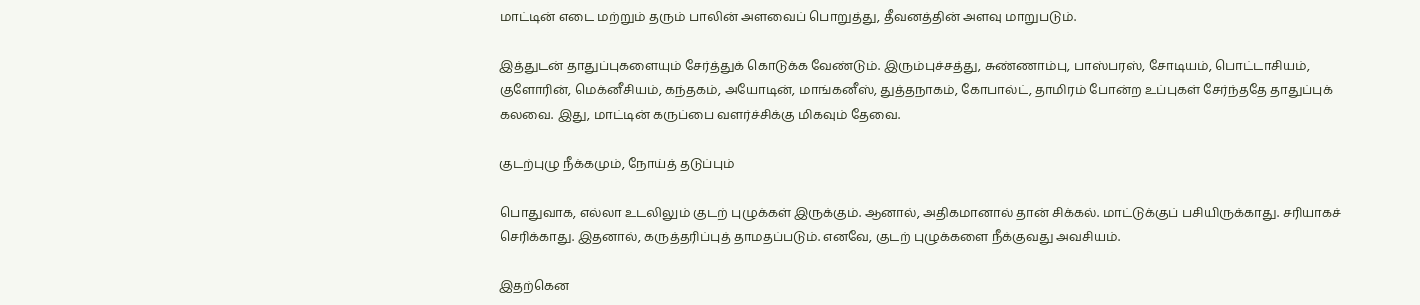மாட்டின் எடை மற்றும் தரும் பாலின் அளவைப் பொறுத்து, தீவனத்தின் அளவு மாறுபடும்.

இத்துடன் தாதுப்புகளையும் சேர்த்துக் கொடுக்க வேண்டும். இரும்புச்சத்து, சுண்ணாம்பு, பாஸ்பரஸ், சோடியம், பொட்டாசியம், குளோரின், மெக்னீசியம், கந்தகம், அயோடின், மாங்கனீஸ், துத்தநாகம், கோபால்ட், தாமிரம் போன்ற உப்புகள் சேர்ந்ததே தாதுப்புக் கலவை. இது, மாட்டின் கருப்பை வளர்ச்சிக்கு மிகவும் தேவை.

குடற்புழு நீக்கமும், நோய்த் தடுப்பும்

பொதுவாக, எல்லா உடலிலும் குடற் புழுக்கள் இருக்கும். ஆனால், அதிகமானால் தான் சிக்கல். மாட்டுக்குப் பசியிருக்காது. சரியாகச் செரிக்காது. இதனால், கருத்தரிப்புத் தாமதப்படும். எனவே, குடற் புழுக்களை நீக்குவது அவசியம்.

இதற்கென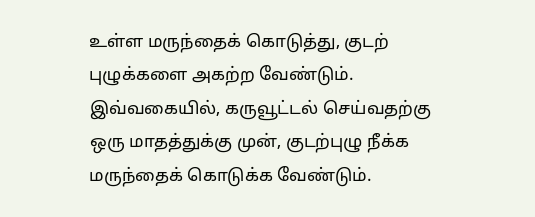உள்ள மருந்தைக் கொடுத்து, குடற் புழுக்களை அகற்ற வேண்டும். இவ்வகையில், கருவூட்டல் செய்வதற்கு ஒரு மாதத்துக்கு முன், குடற்புழு நீக்க மருந்தைக் கொடுக்க வேண்டும்.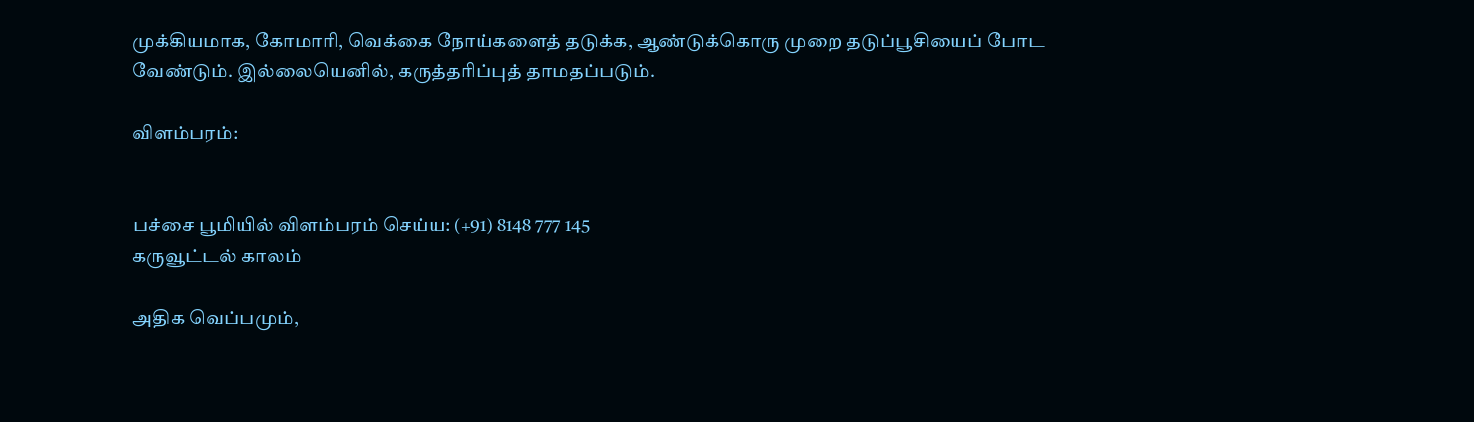முக்கியமாக, கோமாரி, வெக்கை நோய்களைத் தடுக்க, ஆண்டுக்கொரு முறை தடுப்பூசியைப் போட வேண்டும். இல்லையெனில், கருத்தரிப்புத் தாமதப்படும்.

விளம்பரம்:


பச்சை பூமியில் விளம்பரம் செய்ய: (+91) 8148 777 145
கருவூட்டல் காலம்

அதிக வெப்பமும்,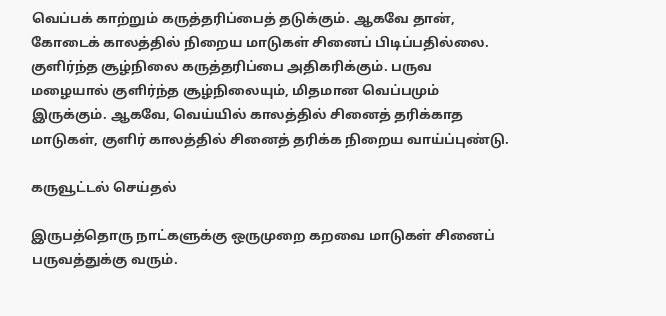வெப்பக் காற்றும் கருத்தரிப்பைத் தடுக்கும். ஆகவே தான், கோடைக் காலத்தில் நிறைய மாடுகள் சினைப் பிடிப்பதில்லை. குளிர்ந்த சூழ்நிலை கருத்தரிப்பை அதிகரிக்கும். பருவ மழையால் குளிர்ந்த சூழ்நிலையும், மிதமான வெப்பமும் இருக்கும். ஆகவே, வெய்யில் காலத்தில் சினைத் தரிக்காத மாடுகள், குளிர் காலத்தில் சினைத் தரிக்க நிறைய வாய்ப்புண்டு.

கருவூட்டல் செய்தல்

இருபத்தொரு நாட்களுக்கு ஒருமுறை கறவை மாடுகள் சினைப் பருவத்துக்கு வரும்.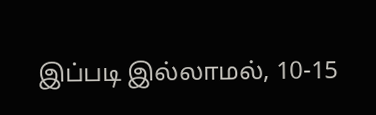இப்படி இல்லாமல், 10-15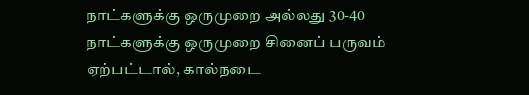நாட்களுக்கு ஒருமுறை அல்லது 30-40 நாட்களுக்கு ஒருமுறை சினைப் பருவம் ஏற்பட்டால், கால்நடை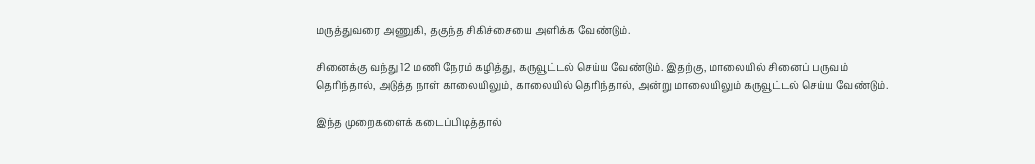மருத்துவரை அணுகி, தகுந்த சிகிச்சையை அளிக்க வேண்டும்.

சினைக்கு வந்து 12 மணி நேரம் கழித்து, கருவூட்டல் செய்ய வேண்டும். இதற்கு, மாலையில் சினைப் பருவம் தெரிந்தால், அடுத்த நாள் காலையிலும், காலையில் தெரிந்தால், அன்று மாலையிலும் கருவூட்டல் செய்ய வேண்டும்.

இந்த முறைகளைக் கடைப்பிடித்தால்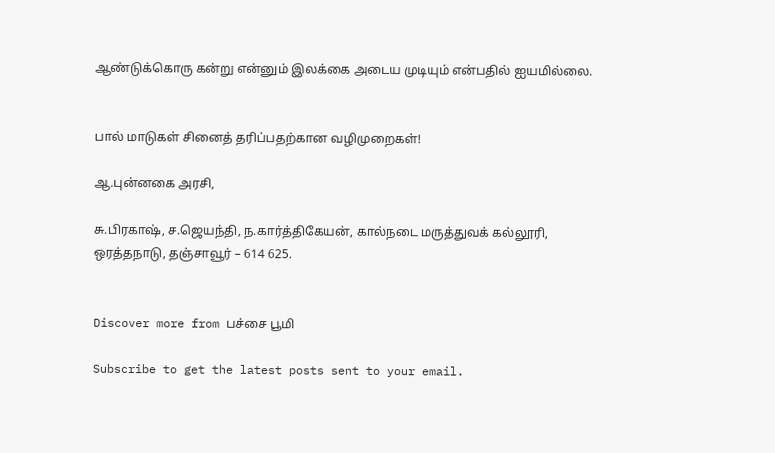ஆண்டுக்கொரு கன்று என்னும் இலக்கை அடைய முடியும் என்பதில் ஐயமில்லை.


பால் மாடுகள் சினைத் தரிப்பதற்கான வழிமுறைகள்!

ஆ.புன்னகை அரசி,

சு.பிரகாஷ், ச.ஜெயந்தி, ந.கார்த்திகேயன், கால்நடை மருத்துவக் கல்லூரி, ஒரத்தநாடு, தஞ்சாவூர் – 614 625.


Discover more from பச்சை பூமி

Subscribe to get the latest posts sent to your email.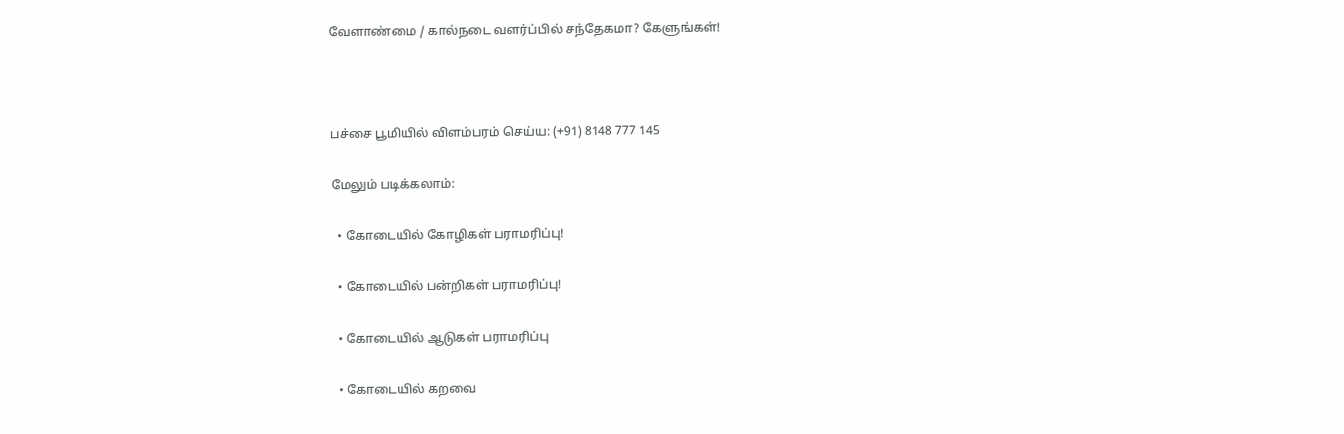வேளாண்மை / கால்நடை வளர்ப்பில் சந்தேகமா? கேளுங்கள்!



பச்சை பூமியில் விளம்பரம் செய்ய: (+91) 8148 777 145

மேலும் படிக்கலாம்:

  • கோடையில் கோழிகள் பராமரிப்பு!

  • கோடையில் பன்றிகள் பராமரிப்பு!

  • கோடையில் ஆடுகள் பராமரிப்பு

  • கோடையில் கறவை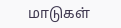மாடுகள்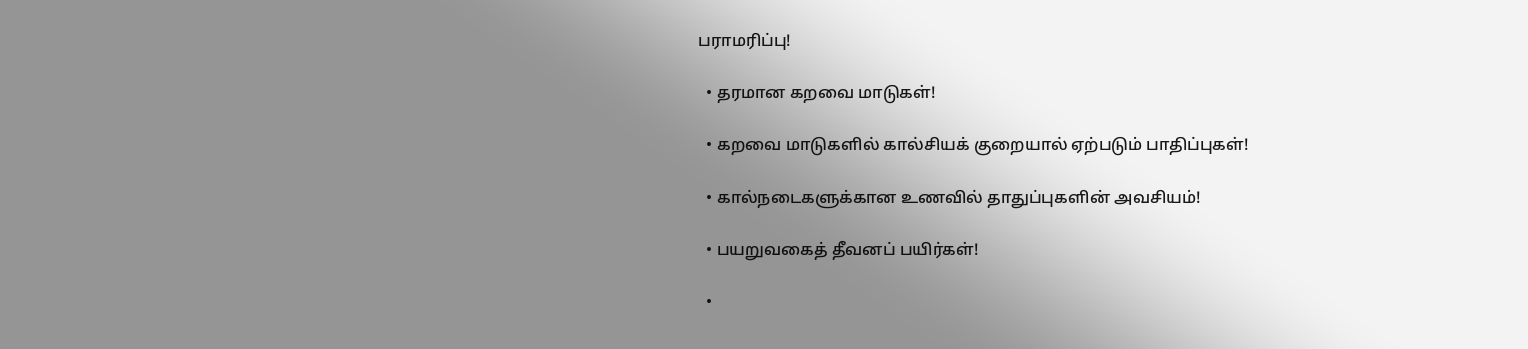பராமரிப்பு!

  • தரமான கறவை மாடுகள்!

  • கறவை மாடுகளில் கால்சியக் குறையால் ஏற்படும் பாதிப்புகள்!

  • கால்நடைகளுக்கான உணவில் தாதுப்புகளின் அவசியம்!

  • பயறுவகைத் தீவனப் பயிர்கள்!

  •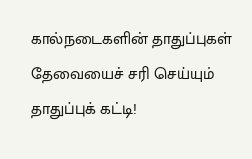கால்நடைகளின் தாதுப்புகள் தேவையைச் சரி செய்யும் தாதுப்புக் கட்டி!